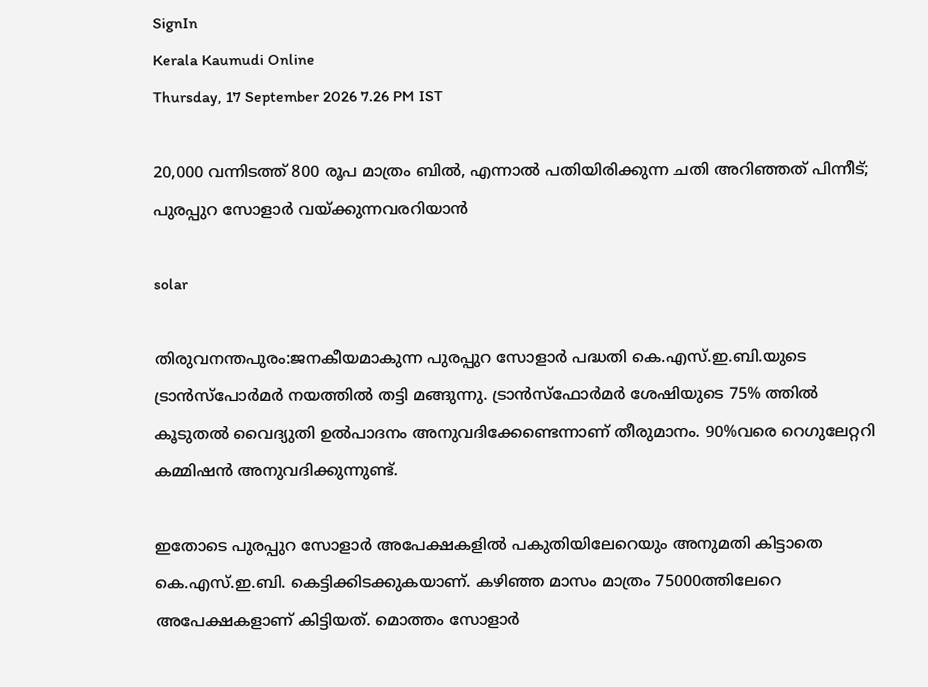SignIn
Kerala Kaumudi Online
Thursday, 17 September 2026 7.26 PM IST

20,000 വന്നിടത്ത് 800 രൂപ മാത്രം ബിൽ, എന്നാൽ പതിയിരിക്കുന്ന ചതി അറിഞ്ഞത് പിന്നീട്; പുരപ്പുറ സോളാർ വയ്ക്കുന്നവരറിയാൻ

solar

തിരുവനന്തപുരം:ജനകീയമാകുന്ന പുരപ്പുറ സോളാർ പദ്ധതി കെ.എസ്.ഇ.ബി.യുടെ ട്രാൻസ്പോർമർ നയത്തിൽ തട്ടി മങ്ങുന്നു. ട്രാൻസ്ഫോർമർ ശേഷിയുടെ 75% ത്തിൽ കൂടുതൽ വൈദ്യുതി ഉൽപാദനം അനുവദിക്കേണ്ടെന്നാണ് തീരുമാനം. 90%വരെ റെഗുലേറ്ററി കമ്മിഷൻ അനുവദിക്കുന്നുണ്ട്.

ഇതോടെ പുരപ്പുറ സോളാർ അപേക്ഷകളിൽ പകുതിയിലേറെയും അനുമതി കിട്ടാതെ കെ.എസ്.ഇ.ബി. കെട്ടിക്കിടക്കുകയാണ്. കഴിഞ്ഞ മാസം മാത്രം 75000ത്തിലേറെ അപേക്ഷകളാണ് കിട്ടിയത്. മൊത്തം സോളാർ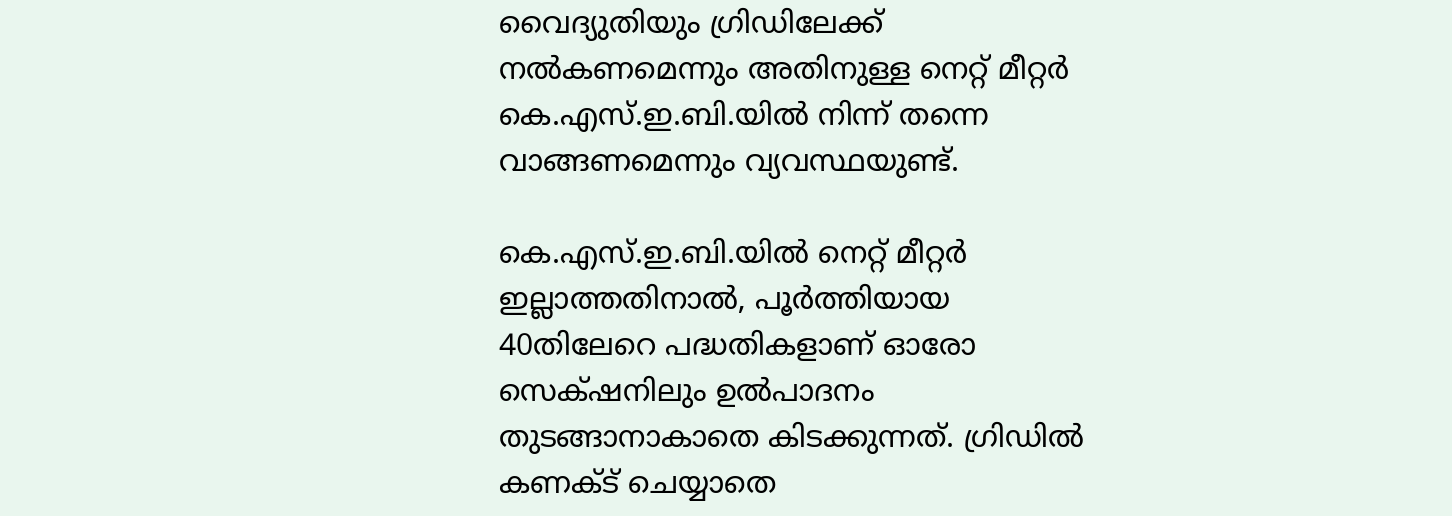വൈദ്യുതിയും ഗ്രിഡിലേക്ക് നൽകണമെന്നും അതിനുള്ള നെറ്റ് മീറ്റർ കെ.എസ്.ഇ.ബി.യിൽ നിന്ന് തന്നെ വാങ്ങണമെന്നും വ്യവസ്ഥയുണ്ട്.

കെ.എസ്.ഇ.ബി.യിൽ നെറ്റ് മീറ്റർ ഇല്ലാത്തതിനാൽ, പൂർത്തിയായ 40തിലേറെ പദ്ധതികളാണ് ഓരോ സെക്‌ഷനിലും ഉൽപാദനം തുടങ്ങാനാകാതെ കിടക്കുന്നത്. ഗ്രിഡിൽ കണക്ട് ചെയ്യാതെ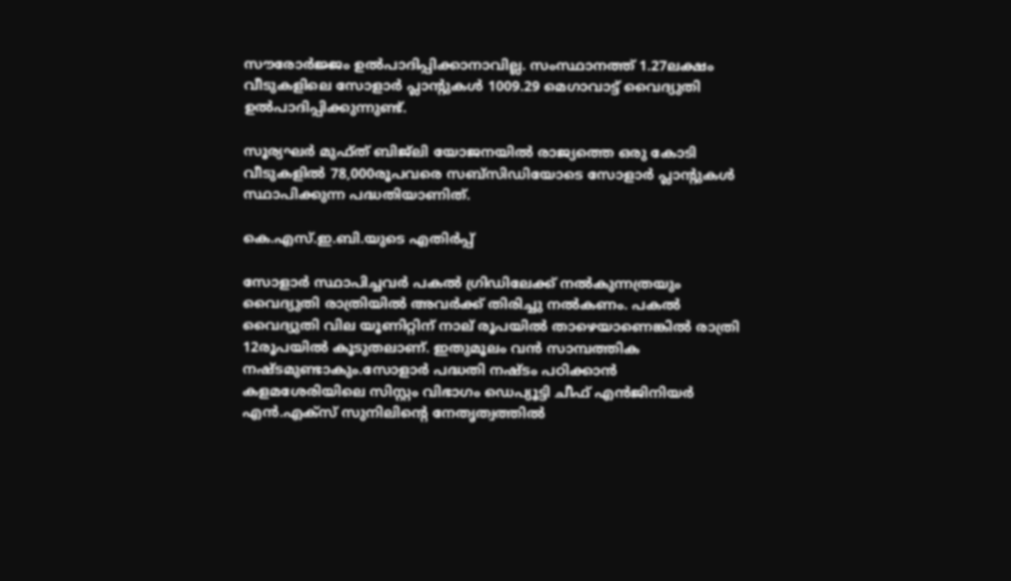സൗരോർജ്ജം ഉൽപാദിപ്പിക്കാനാവില്ല. സംസ്ഥാനത്ത് 1.27ലക്ഷം വീടുകളിലെ സോളാർ പ്ലാന്റുകൾ 1009.29 മെഗാവാട്ട് വൈദ്യുതി ഉൽപാദിപ്പിക്കുന്നുണ്ട്.

സൂര്യഘർ മുഫ്ത് ബിജ്ലി യോജനയിൽ രാജ്യത്തെ ഒരു കോടി വീടുകളിൽ 78,000രൂപവരെ സബ്സിഡിയോടെ സോളാർ പ്ലാന്റുകൾ സ്ഥാപിക്കുന്ന പദ്ധതിയാണിത്.

കെ.എസ്.ഇ.ബി.യുടെ എതിർപ്പ്

സോളാർ സ്ഥാപിച്ചവർ പകൽ ഗ്രിഡിലേക്ക് നൽകുന്നത്രയും വൈദ്യുതി രാത്രിയിൽ അവർക്ക് തിരിച്ചു നൽകണം. പകൽ വൈദ്യുതി വില യൂണിറ്റിന് നാല് രൂപയിൽ താഴെയാണെങ്കിൽ രാത്രി 12രൂപയിൽ കൂടുതലാണ്. ഇതുമൂലം വൻ സാമ്പത്തിക നഷ്ടമുണ്ടാകും.സോളാർ പദ്ധതി നഷ്ടം പഠിക്കാൻ കളമശേരിയിലെ സിസ്റ്റം വിഭാഗം ഡെപ്യൂട്ടി ചീഫ് എൻജിനിയർ എൻ.എക്സ് സുനിലിന്റെ നേതൃത്വത്തിൽ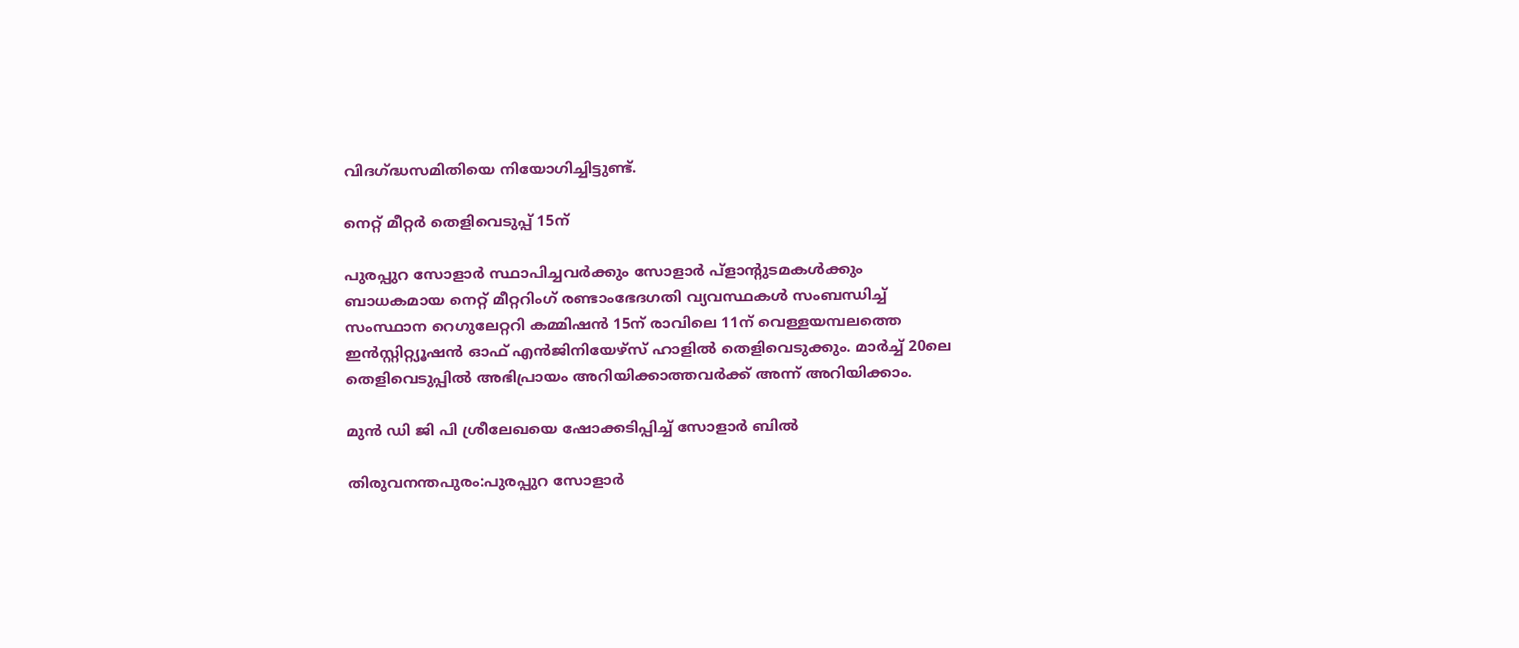വിദഗ്ദ്ധസമിതിയെ നിയോഗിച്ചിട്ടുണ്ട്.

നെറ്റ് മീറ്റർ തെളിവെടുപ്പ് 15ന്

പുരപ്പുറ സോളാർ സ്ഥാപിച്ചവർക്കും സോളാർ പ്ളാന്റുടമകൾക്കും ബാധകമായ നെറ്റ് മീറ്ററിംഗ് രണ്ടാംഭേദഗതി വ്യവസ്ഥകൾ സംബന്ധിച്ച് സംസ്ഥാന റെഗുലേറ്ററി കമ്മിഷൻ 15ന് രാവിലെ 11ന് വെള്ളയമ്പലത്തെ ഇൻസ്റ്റിറ്റ്യൂഷൻ ഓഫ് എൻജിനിയേഴ്സ് ഹാളിൽ തെളിവെടുക്കും. മാർച്ച് 20ലെ തെളിവെടുപ്പിൽ അഭിപ്രായം അറിയിക്കാത്തവർക്ക് അന്ന് അറിയിക്കാം.

മുൻ ഡി ജി പി ശ്രീലേഖയെ ഷോക്കടിപ്പിച്ച് സോളാർ ബിൽ

തിരുവനന്തപുരം:പുരപ്പുറ സോളാർ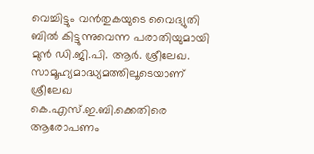വെച്ചിട്ടും വൻതുകയുടെ വൈദ്യുതി ബിൽ കിട്ടുന്നുവെന്ന പരാതിയുമായി മുൻ ഡി.ജി.പി. ആർ. ശ്രീലേഖ. സാമൂഹ്യമാദ്ധ്യമത്തിലൂടെയാണ് ശ്രീലേഖ കെ.എസ്.ഇ.ബി.ക്കെതിരെ ആരോപണം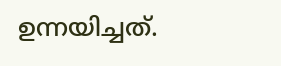ഉന്നയിച്ചത്.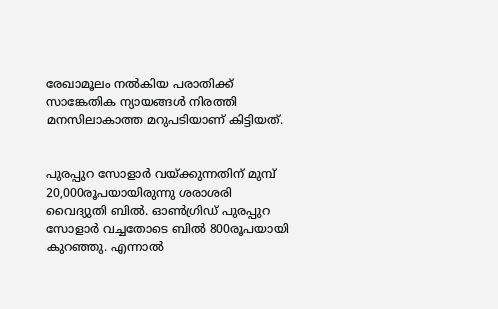രേഖാമൂലം നൽകിയ പരാതിക്ക് സാങ്കേതിക ന്യായങ്ങൾ നിരത്തി മനസിലാകാത്ത മറുപടിയാണ് കിട്ടിയത്.


പുരപ്പുറ സോളാർ വയ്ക്കുന്നതിന് മുമ്പ് 20,000രൂപയായിരുന്നു ശരാശരി വൈദ്യുതി ബിൽ. ഓൺഗ്രിഡ് പുരപ്പുറ സോളാർ വച്ചതോടെ ബിൽ 800രൂപയായി കുറഞ്ഞു. എന്നാൽ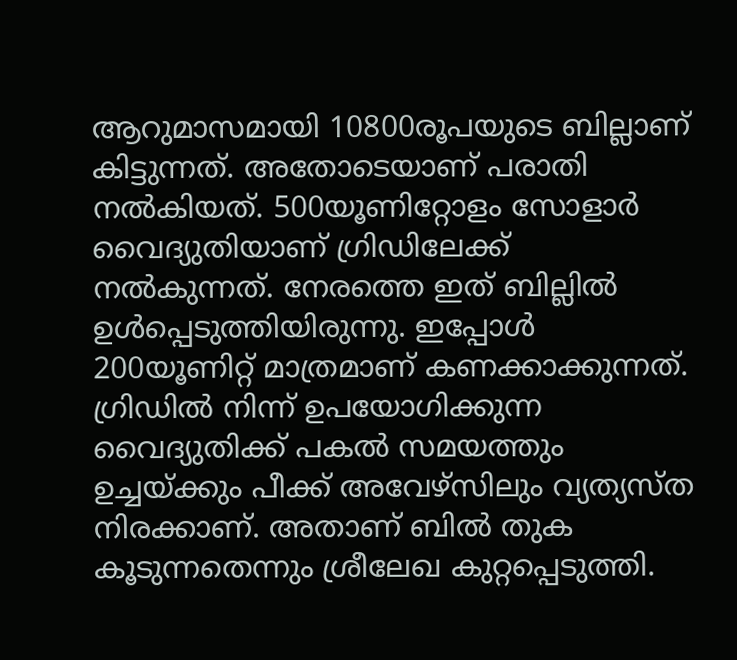ആറുമാസമായി 10800രൂപയുടെ ബില്ലാണ് കിട്ടുന്നത്. അതോടെയാണ് പരാതി നൽകിയത്. 500യൂണിറ്റോളം സോളാർ വൈദ്യുതിയാണ് ഗ്രിഡിലേക്ക് നൽകുന്നത്. നേരത്തെ ഇത് ബില്ലിൽ ഉൾപ്പെടുത്തിയിരുന്നു. ഇപ്പോൾ 200യൂണിറ്റ് മാത്രമാണ് കണക്കാക്കുന്നത്. ഗ്രിഡിൽ നിന്ന് ഉപയോഗിക്കുന്ന വൈദ്യുതിക്ക് പകൽ സമയത്തും ഉച്ചയ്‌ക്കും പീക്ക് അവേഴ്സിലും വ്യത്യസ്ത നിരക്കാണ്. അതാണ് ബിൽ തുക കൂടുന്നതെന്നും ശ്രീലേഖ കുറ്റപ്പെടുത്തി.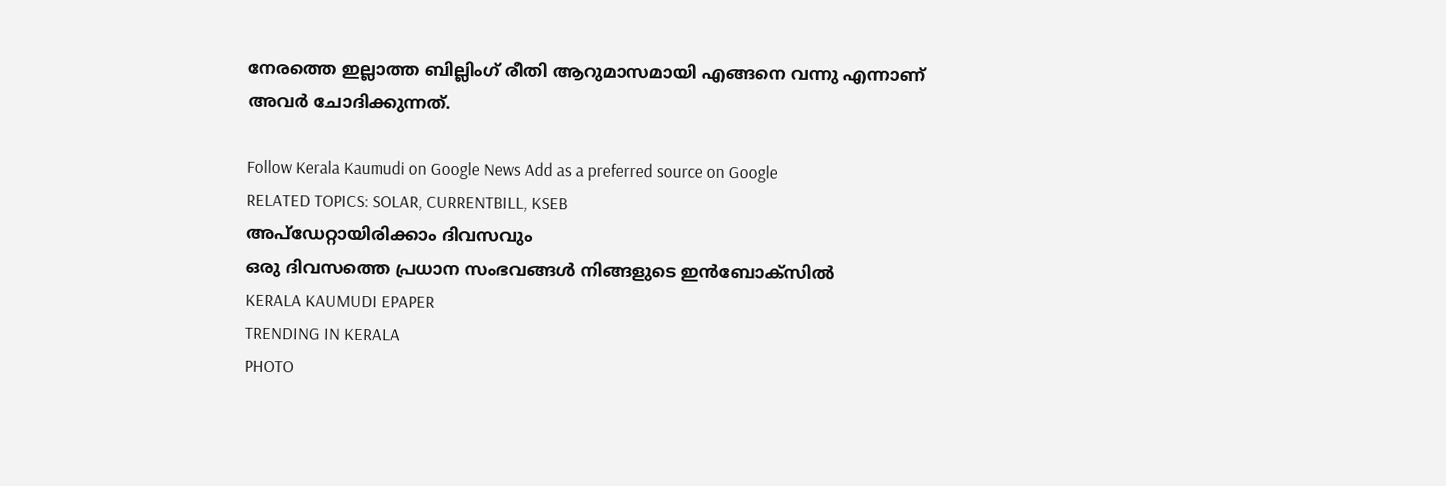നേരത്തെ ഇല്ലാത്ത ബില്ലിംഗ് രീതി ആറുമാസമായി എങ്ങനെ വന്നു എന്നാണ് അവർ ചോദിക്കുന്നത്.

Follow Kerala Kaumudi on Google News Add as a preferred source on Google
RELATED TOPICS: SOLAR, CURRENTBILL, KSEB
അപ്ഡേറ്റായിരിക്കാം ദിവസവും
ഒരു ദിവസത്തെ പ്രധാന സംഭവങ്ങൾ നിങ്ങളുടെ ഇൻബോക്സിൽ
KERALA KAUMUDI EPAPER
TRENDING IN KERALA
PHOTO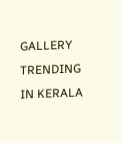GALLERY
TRENDING IN KERALA